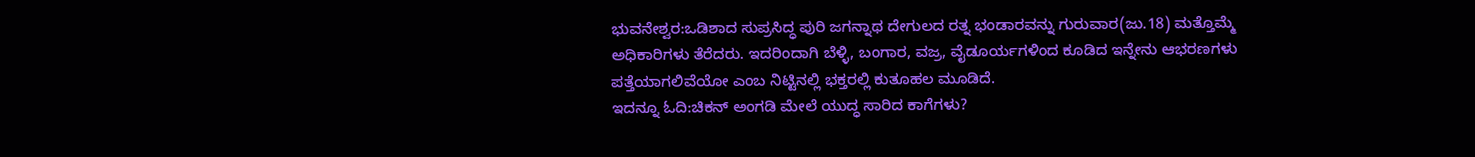ಭುವನೇಶ್ವರ:ಒಡಿಶಾದ ಸುಪ್ರಸಿದ್ಧ ಪುರಿ ಜಗನ್ನಾಥ ದೇಗುಲದ ರತ್ನ ಭಂಡಾರವನ್ನು ಗುರುವಾರ(ಜು.18) ಮತ್ತೊಮ್ಮೆ ಅಧಿಕಾರಿಗಳು ತೆರೆದರು. ಇದರಿಂದಾಗಿ ಬೆಳ್ಳಿ, ಬಂಗಾರ, ವಜ್ರ, ವೈಡೂರ್ಯಗಳಿಂದ ಕೂಡಿದ ಇನ್ನೇನು ಆಭರಣಗಳು ಪತ್ತೆಯಾಗಲಿವೆಯೋ ಎಂಬ ನಿಟ್ಟಿನಲ್ಲಿ ಭಕ್ತರಲ್ಲಿ ಕುತೂಹಲ ಮೂಡಿದೆ.
ಇದನ್ನೂ ಓದಿ:ಚಿಕನ್ ಅಂಗಡಿ ಮೇಲೆ ಯುದ್ಧ ಸಾರಿದ ಕಾಗೆಗಳು?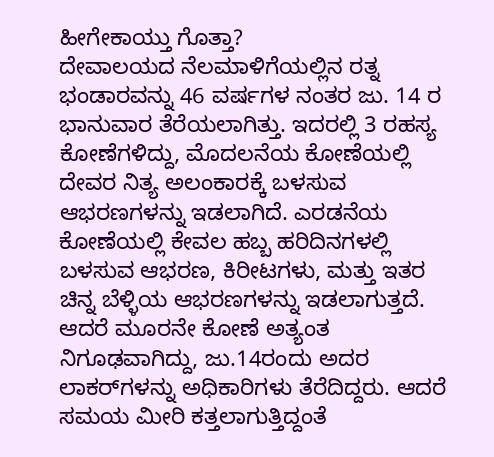ಹೀಗೇಕಾಯ್ತು ಗೊತ್ತಾ?
ದೇವಾಲಯದ ನೆಲಮಾಳಿಗೆಯಲ್ಲಿನ ರತ್ನ ಭಂಡಾರವನ್ನು 46 ವರ್ಷಗಳ ನಂತರ ಜು. 14 ರ ಭಾನುವಾರ ತೆರೆಯಲಾಗಿತ್ತು. ಇದರಲ್ಲಿ 3 ರಹಸ್ಯ ಕೋಣೆಗಳಿದ್ದು, ಮೊದಲನೆಯ ಕೋಣೆಯಲ್ಲಿ ದೇವರ ನಿತ್ಯ ಅಲಂಕಾರಕ್ಕೆ ಬಳಸುವ ಆಭರಣಗಳನ್ನು ಇಡಲಾಗಿದೆ. ಎರಡನೆಯ ಕೋಣೆಯಲ್ಲಿ ಕೇವಲ ಹಬ್ಬ ಹರಿದಿನಗಳಲ್ಲಿ ಬಳಸುವ ಆಭರಣ, ಕಿರೀಟಗಳು, ಮತ್ತು ಇತರ ಚಿನ್ನ ಬೆಳ್ಳಿಯ ಆಭರಣಗಳನ್ನು ಇಡಲಾಗುತ್ತದೆ. ಆದರೆ ಮೂರನೇ ಕೋಣೆ ಅತ್ಯಂತ ನಿಗೂಢವಾಗಿದ್ದು, ಜು.14ರಂದು ಅದರ ಲಾಕರ್‌ಗಳನ್ನು ಅಧಿಕಾರಿಗಳು ತೆರೆದಿದ್ದರು. ಆದರೆ ಸಮಯ ಮೀರಿ ಕತ್ತಲಾಗುತ್ತಿದ್ದಂತೆ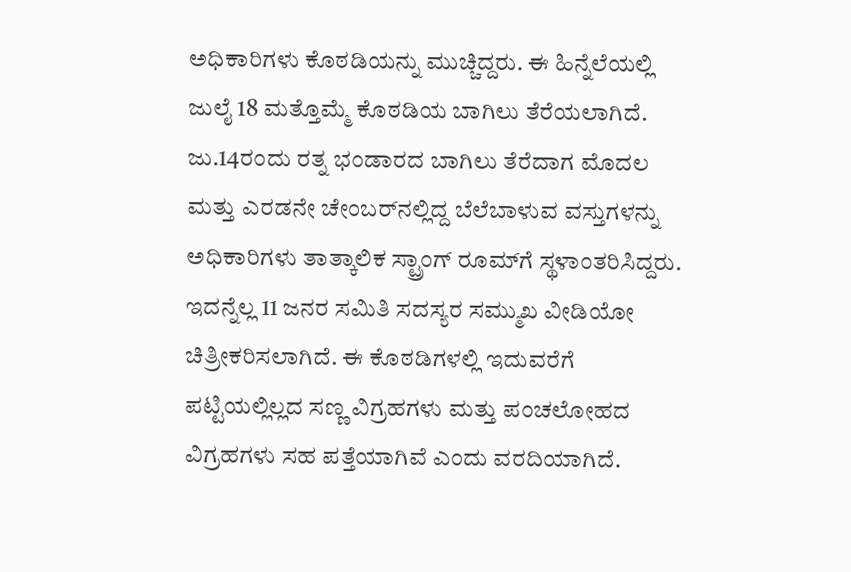ಅಧಿಕಾರಿಗಳು ಕೊಠಡಿಯನ್ನು ಮುಚ್ಚಿದ್ದರು. ಈ ಹಿನ್ನೆಲೆಯಲ್ಲಿ ಜುಲೈ 18 ಮತ್ತೊಮ್ಮೆ ಕೊಠಡಿಯ ಬಾಗಿಲು ತೆರೆಯಲಾಗಿದೆ.
ಜು.14ರಂದು ರತ್ನ ಭಂಡಾರದ ಬಾಗಿಲು ತೆರೆದಾಗ ಮೊದಲ ಮತ್ತು ಎರಡನೇ ಚೇಂಬರ್‌ನಲ್ಲಿದ್ದ ಬೆಲೆಬಾಳುವ ವಸ್ತುಗಳನ್ನು ಅಧಿಕಾರಿಗಳು ತಾತ್ಕಾಲಿಕ ಸ್ಟ್ರಾಂಗ್ ರೂಮ್‌ಗೆ ಸ್ಥಳಾಂತರಿಸಿದ್ದರು. ಇದನ್ನೆಲ್ಲ 11 ಜನರ ಸಮಿತಿ ಸದಸ್ಯರ ಸಮ್ಮುಖ ವೀಡಿಯೋ ಚಿತ್ರೀಕರಿಸಲಾಗಿದೆ. ಈ ಕೊಠಡಿಗಳಲ್ಲಿ ಇದುವರೆಗೆ ಪಟ್ಟಿಯಲ್ಲಿಲ್ಲದ ಸಣ್ಣ ವಿಗ್ರಹಗಳು ಮತ್ತು ಪಂಚಲೋಹದ ವಿಗ್ರಹಗಳು ಸಹ ಪತ್ತೆಯಾಗಿವೆ ಎಂದು ವರದಿಯಾಗಿದೆ.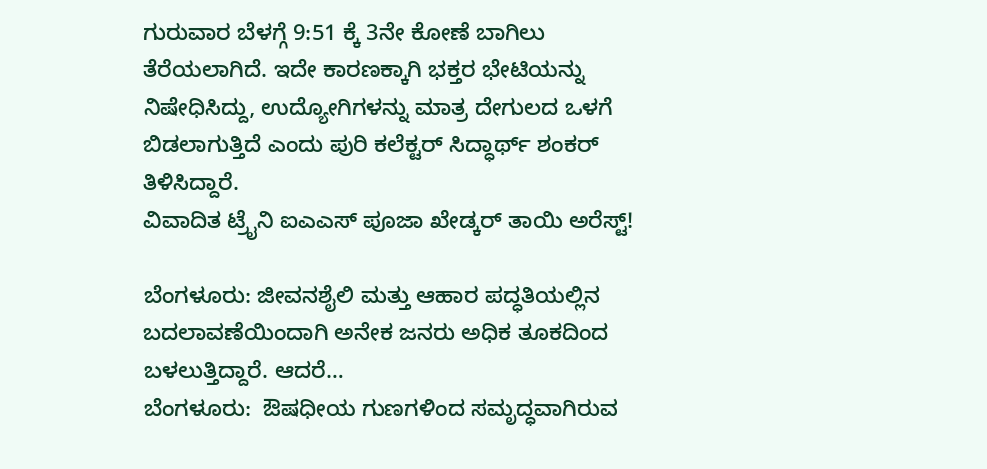ಗುರುವಾರ ಬೆಳಗ್ಗೆ 9:51 ಕ್ಕೆ 3ನೇ ಕೋಣೆ ಬಾಗಿಲು ತೆರೆಯಲಾಗಿದೆ. ಇದೇ ಕಾರಣಕ್ಕಾಗಿ ಭಕ್ತರ ಭೇಟಿಯನ್ನು ನಿಷೇಧಿಸಿದ್ದು, ಉದ್ಯೋಗಿಗಳನ್ನು ಮಾತ್ರ ದೇಗುಲದ ಒಳಗೆ ಬಿಡಲಾಗುತ್ತಿದೆ ಎಂದು ಪುರಿ ಕಲೆಕ್ಟರ್ ಸಿದ್ಧಾರ್ಥ್ ಶಂಕರ್ ತಿಳಿಸಿದ್ದಾರೆ.
ವಿವಾದಿತ ಟ್ರೈನಿ ಐಎಎಸ್ ಪೂಜಾ ಖೇಡ್ಕರ್ ತಾಯಿ ಅರೆಸ್ಟ್!

ಬೆಂಗಳೂರು: ಜೀವನಶೈಲಿ ಮತ್ತು ಆಹಾರ ಪದ್ಧತಿಯಲ್ಲಿನ ಬದಲಾವಣೆಯಿಂದಾಗಿ ಅನೇಕ ಜನರು ಅಧಿಕ ತೂಕದಿಂದ ಬಳಲುತ್ತಿದ್ದಾರೆ. ಆದರೆ…
ಬೆಂಗಳೂರು:  ಔಷಧೀಯ ಗುಣಗಳಿಂದ ಸಮೃದ್ಧವಾಗಿರುವ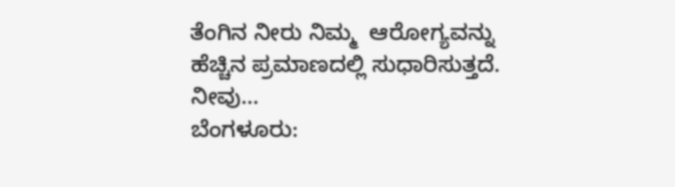ತೆಂಗಿನ ನೀರು ನಿಮ್ಮ  ಆರೋಗ್ಯವನ್ನು ಹೆಚ್ಚಿನ ಪ್ರಮಾಣದಲ್ಲಿ ಸುಧಾರಿಸುತ್ತದೆ. ನೀವು…
ಬೆಂಗಳೂರು: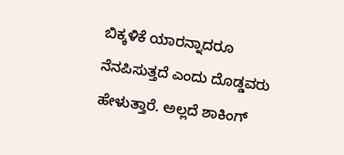ಬಿಕ್ಕಳಿಕೆ ಯಾರನ್ನಾದರೂ ನೆನಪಿಸುತ್ತದೆ ಎಂದು ದೊಡ್ಡವರು ಹೇಳುತ್ತಾರೆ. ಅಲ್ಲದೆ ಶಾಕಿಂಗ್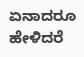ಏನಾದರೂ ಹೇಳಿದರೆ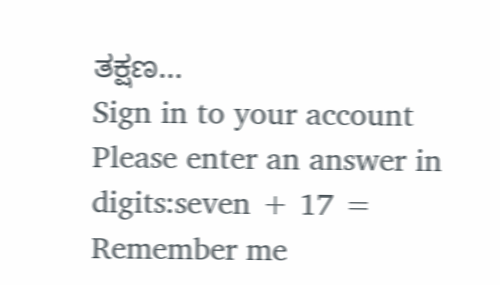ತಕ್ಷಣ…
Sign in to your account
Please enter an answer in digits:seven + 17 =
Remember me